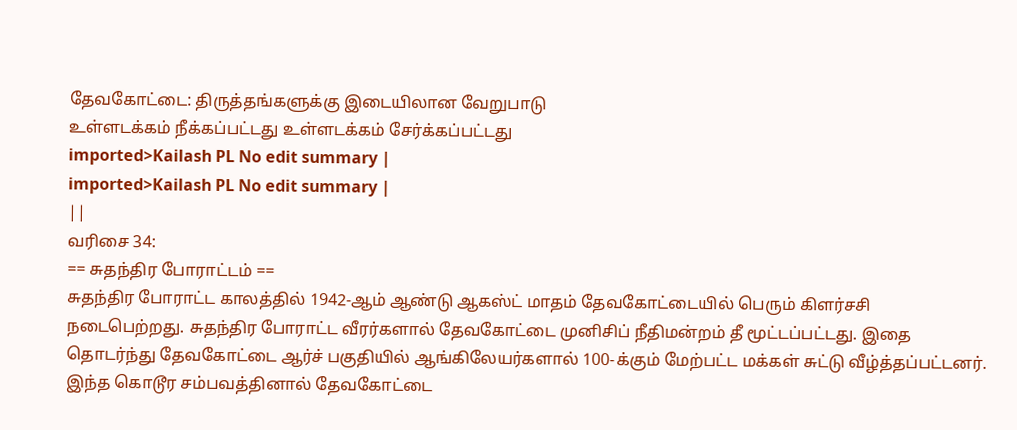தேவகோட்டை: திருத்தங்களுக்கு இடையிலான வேறுபாடு
உள்ளடக்கம் நீக்கப்பட்டது உள்ளடக்கம் சேர்க்கப்பட்டது
imported>Kailash PL No edit summary |
imported>Kailash PL No edit summary |
||
வரிசை 34:
== சுதந்திர போராட்டம் ==
சுதந்திர போராட்ட காலத்தில் 1942-ஆம் ஆண்டு ஆகஸ்ட் மாதம் தேவகோட்டையில் பெரும் கிளர்சசி நடைபெற்றது. சுதந்திர போராட்ட வீரர்களால் தேவகோட்டை முனிசிப் நீதிமன்றம் தீ மூட்டப்பட்டது. இதை தொடர்ந்து தேவகோட்டை ஆர்ச் பகுதியில் ஆங்கிலேயர்களால் 100-க்கும் மேற்பட்ட மக்கள் சுட்டு வீழ்த்தப்பட்டனர். இந்த கொடூர சம்பவத்தினால் தேவகோட்டை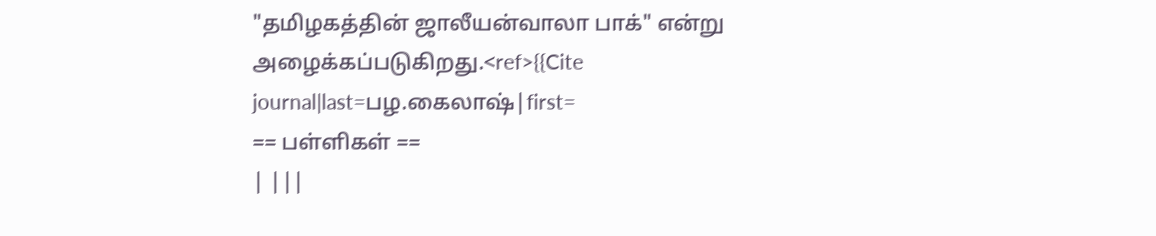"தமிழகத்தின் ஜாலீயன்வாலா பாக்" என்று அழைக்கப்படுகிறது.<ref>{{Cite journal|last=பழ.கைலாஷ்|first=
== பள்ளிகள் ==
| |||